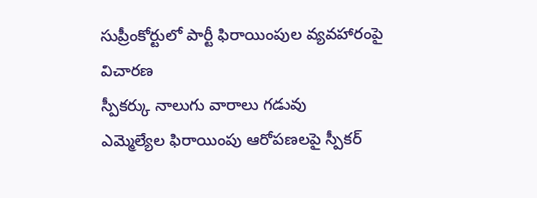సుప్రీంకోర్టులో పార్టీ ఫిరాయింపుల వ్యవహారంపై విచారణ
స్పీకర్కు నాలుగు వారాలు గడువు
ఎమ్మెల్యేల ఫిరాయింపు ఆరోపణలపై స్పీకర్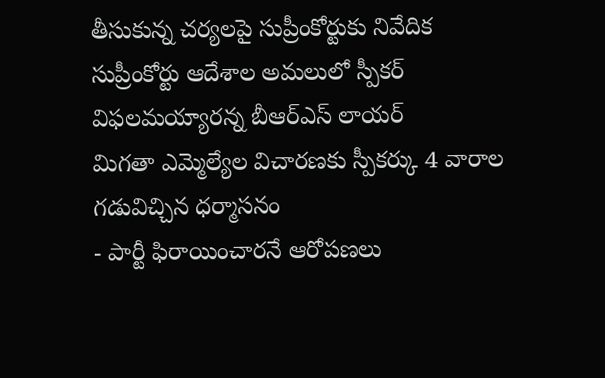తీసుకున్న చర్యలపై సుప్రీంకోర్టుకు నివేదిక
సుప్రీంకోర్టు ఆదేశాల అమలులో స్పీకర్ విఫలమయ్యారన్న బీఆర్ఎస్ లాయర్
మిగతా ఎమ్మెల్యేల విచారణకు స్పీకర్కు 4 వారాల గడువిచ్చిన ధర్మాసనం
- పార్టీ ఫిరాయించారనే ఆరోపణలు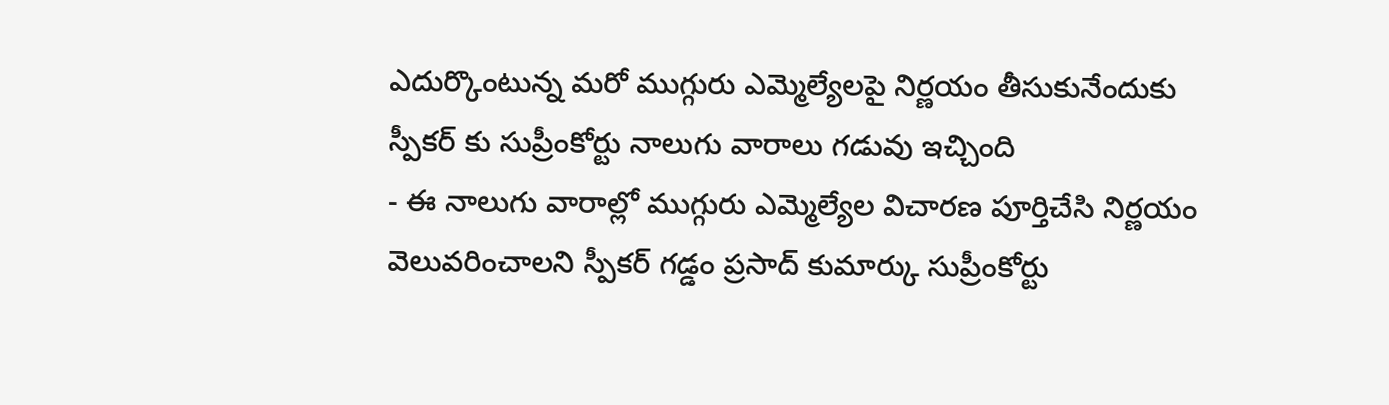ఎదుర్కొంటున్న మరో ముగ్గురు ఎమ్మెల్యేలపై నిర్ణయం తీసుకునేందుకు స్పీకర్ కు సుప్రీంకోర్టు నాలుగు వారాలు గడువు ఇచ్చింది
- ఈ నాలుగు వారాల్లో ముగ్గురు ఎమ్మెల్యేల విచారణ పూర్తిచేసి నిర్ణయం వెలువరించాలని స్పీకర్ గడ్డం ప్రసాద్ కుమార్కు సుప్రీంకోర్టు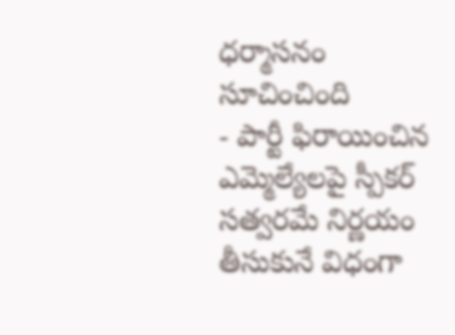ధర్మాసనం సూచించింది
- పార్టీ ఫిరాయించిన ఎమ్మెల్యేలపై స్పీకర్ సత్వరమే నిర్ణయం తీసుకునే విధంగా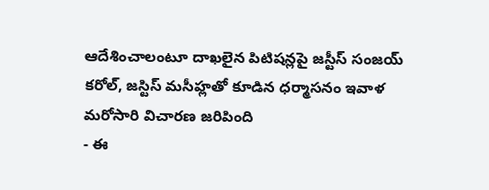ఆదేశించాలంటూ దాఖలైన పిటిషన్లపై జస్టీస్ సంజయ్ కరోల్, జస్టిస్ మసీహ్లతో కూడిన ధర్మాసనం ఇవాళ మరోసారి విచారణ జరిపింది
- ఈ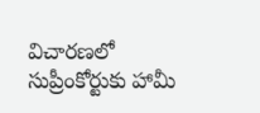విచారణలో సుప్రీంకోర్టుకు హామీ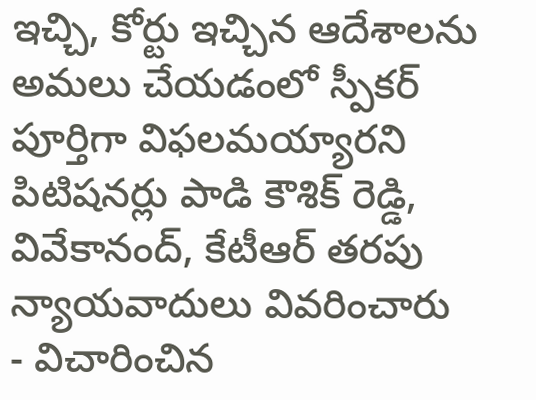ఇచ్చి, కోర్టు ఇచ్చిన ఆదేశాలను అమలు చేయడంలో స్పీకర్ పూర్తిగా విఫలమయ్యారని పిటిషనర్లు పాడి కౌశిక్ రెడ్డి, వివేకానంద్, కేటీఆర్ తరపు న్యాయవాదులు వివరించారు
- విచారించిన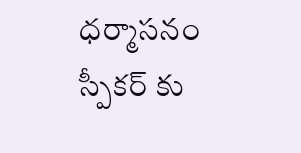ధర్మాసనం స్పీకర్ కు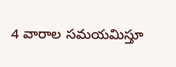4 వారాల సమయమిస్తూ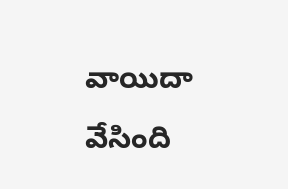వాయిదా వేసింది